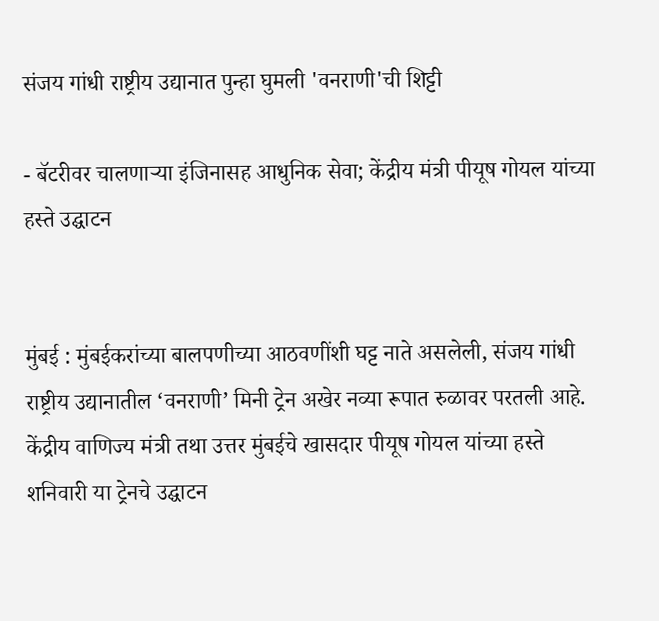संजय गांधी राष्ट्रीय उद्यानात पुन्हा घुमली 'वनराणी'ची शिट्टी

- बॅटरीवर चालणाऱ्या इंजिनासह आधुनिक सेवा; केंद्रीय मंत्री पीयूष गोयल यांच्या हस्ते उद्घाटन


मुंबई : मुंबईकरांच्या बालपणीच्या आठवणींशी घट्ट नाते असलेली, संजय गांधी राष्ट्रीय उद्यानातील ‘वनराणी’ मिनी ट्रेन अखेर नव्या रूपात रुळावर परतली आहे. केंद्रीय वाणिज्य मंत्री तथा उत्तर मुंबईचे खासदार पीयूष गोयल यांच्या हस्ते शनिवारी या ट्रेनचे उद्घाटन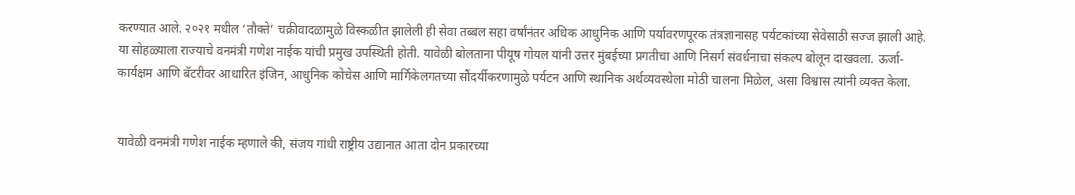करण्यात आले. २०२१ मधील ‘तौक्ते’ चक्रीवादळामुळे विस्कळीत झालेली ही सेवा तब्बल सहा वर्षांनंतर अधिक आधुनिक आणि पर्यावरणपूरक तंत्रज्ञानासह पर्यटकांच्या सेवेसाठी सज्ज झाली आहे.
या सोहळ्याला राज्याचे वनमंत्री गणेश नाईक यांची प्रमुख उपस्थिती होती. यावेळी बोलताना पीयूष गोयल यांनी उत्तर मुंबईच्या प्रगतीचा आणि निसर्ग संवर्धनाचा संकल्प बोलून दाखवला. ऊर्जा-कार्यक्षम आणि बॅटरीवर आधारित इंजिन, आधुनिक कोचेस आणि मार्गिकेलगतच्या सौंदर्यीकरणामुळे पर्यटन आणि स्थानिक अर्थव्यवस्थेला मोठी चालना मिळेल, असा विश्वास त्यांनी व्यक्त केला.


यावेळी वनमंत्री गणेश नाईक म्हणाले की, संजय गांधी राष्ट्रीय उद्यानात आता दोन प्रकारच्या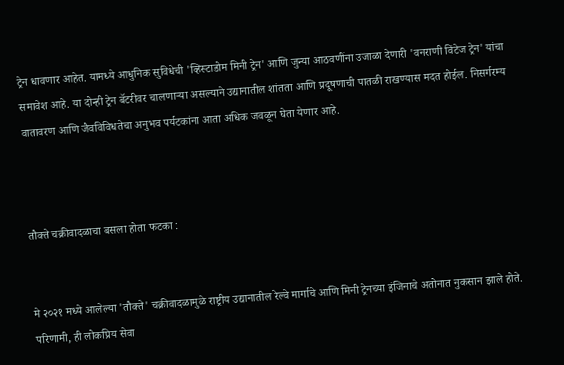ट्रेन धावणार आहेत. यामध्ये आधुनिक सुविधेची 'व्हिस्टाडोम मिनी ट्रेन' आणि जुन्या आठवणींना उजाळा देणारी 'वनराणी विंटेज ट्रेन' यांचा समावेश आहे. या दोन्ही ट्रेन बॅटरीवर चालणाऱ्या असल्याने उद्यानातील शांतता आणि प्रदूषणाची पातळी राखण्यास मदत होईल. निसर्गरम्य वातावरण आणि जैवविविधतेचा अनुभव पर्यटकांना आता अधिक जवळून घेता येणार आहे.



तौक्ते चक्रीवादळाचा बसला होता फटका :


मे २०२१ मध्ये आलेल्या 'तौक्ते' चक्रीवादळामुळे राष्ट्रीय उद्यानातील रेल्वे मार्गाचे आणि मिनी ट्रेनच्या इंजिनाचे अतोनात नुकसान झाले होते. परिणामी, ही लोकप्रिय सेवा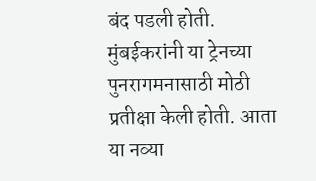बंद पडली होती. मुंबईकरांनी या ट्रेनच्या पुनरागमनासाठी मोठी प्रतीक्षा केली होती. आता या नव्या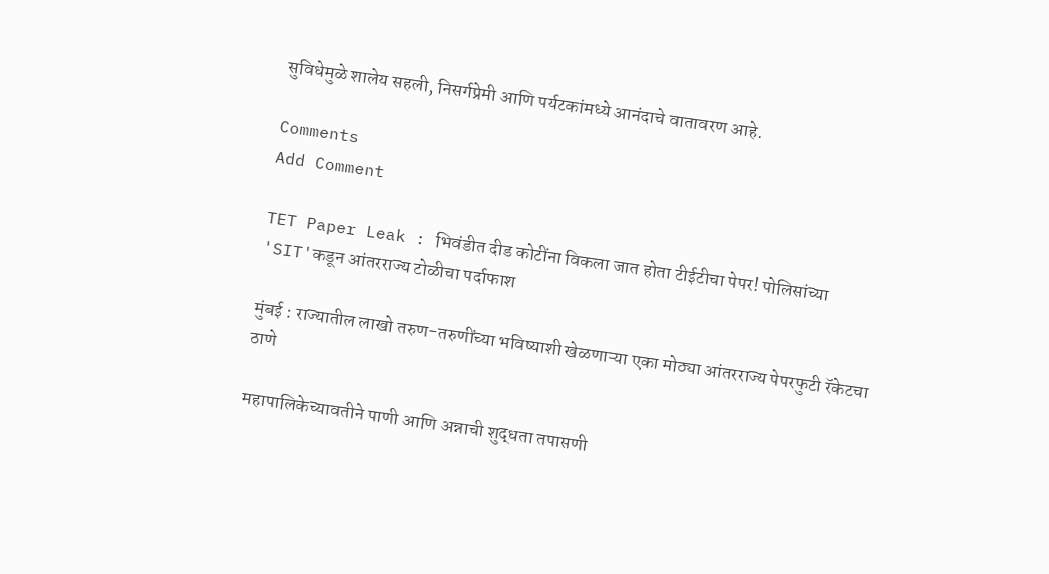सुविधेमुळे शालेय सहली, निसर्गप्रेमी आणि पर्यटकांमध्ये आनंदाचे वातावरण आहे.

Comments
Add Comment

TET Paper Leak : भिवंडीत दीड कोटींना विकला जात होता टीईटीचा पेपर! पोलिसांच्या 'SIT'कडून आंतरराज्य टोळीचा पर्दाफाश

मुंबई : राज्यातील लाखो तरुण-तरुणींच्या भविष्याशी खेळणाऱ्या एका मोठ्या आंतरराज्य पेपरफुटी रॅकेटचा ठाणे

महापालिकेच्यावतीने पाणी आणि अन्नाची शुद्धता तपासणी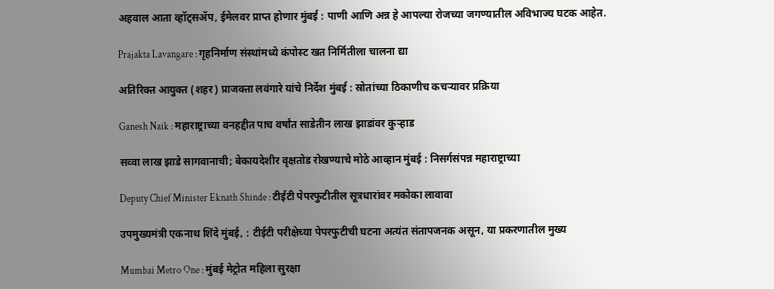अहवाल आता व्हॉट्सॲप, ईमेलवर प्राप्त होणार मुंबई : पाणी आणि अन्न हे आपल्या रोजच्या जगण्यातील अविभाज्य घटक आहेत.

Prajakta Lavangare : गृहनिर्माण संस्थांमध्ये कंपोस्ट खत निर्मितीला चालना द्या

अतिरिक्त आयुक्त (शहर) प्राजक्ता लवंगारे यांचे निर्देश मुंबई : स्रोतांच्या ठिकाणीच कचऱ्यावर प्रक्रिया

Ganesh Naik : महाराष्ट्राच्या वनहद्दीत पाच वर्षांत साडेतीन लाख झाडांवर कुऱ्हाड

सव्वा लाख झाडे सागवानाची; बेकायदेशीर वृक्षतोड रोखण्याचे मोठे आव्हान मुंबई : निसर्गसंपन्न महाराष्ट्राच्या

Deputy Chief Minister Eknath Shinde : टीईटी पेपरफुटीतील सूत्रधारांवर मकोका लावावा

उपमुख्यमंत्री एकनाथ शिंदे मुंबई, : टीईटी परीक्षेच्या पेपरफुटीची घटना अत्यंत संतापजनक असून, या प्रकरणातील मुख्य

Mumbai Metro One : मुंबई मेट्रोत महिला सुरक्षा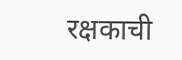रक्षकाची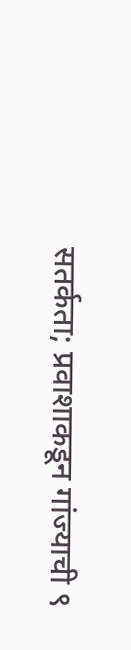सतर्कता; प्रवाशाकडून गांज्याची ९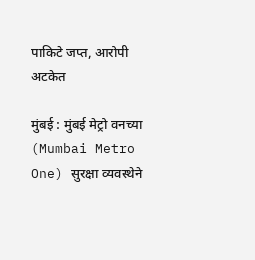पाकिटे जप्त, आरोपी अटकेत

मुंबई : मुंबई मेट्रो वनच्या (Mumbai Metro One) सुरक्षा व्यवस्थेने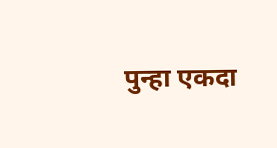पुन्हा एकदा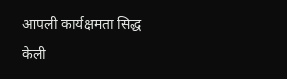आपली कार्यक्षमता सिद्ध केली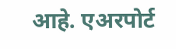आहे. एअरपोर्ट